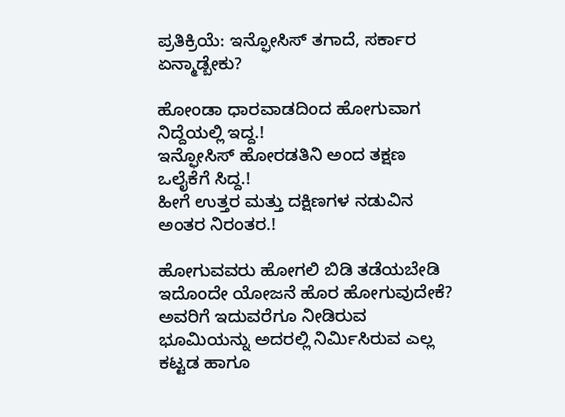ಪ್ರತಿಕ್ರಿಯೆ: ಇನ್ಫೋಸಿಸ್ ತಗಾದೆ, ಸರ್ಕಾರ ಏನ್ಮಾಡ್ಬೇಕು?

ಹೋಂಡಾ ಧಾರವಾಡದಿಂದ ಹೋಗುವಾಗ ನಿದ್ದೆಯಲ್ಲಿ ಇದ್ದ.!
ಇನ್ಫೋಸಿಸ್ ಹೋರಡತಿನಿ ಅಂದ ತಕ್ಷಣ ಒಲೈಕೆಗೆ ಸಿದ್ದ.!
ಹೀಗೆ ಉತ್ತರ ಮತ್ತು ದಕ್ಷಿಣಗಳ ನಡುವಿನ ಅಂತರ ನಿರಂತರ.!

ಹೋಗುವವರು ಹೋಗಲಿ ಬಿಡಿ ತಡೆಯಬೇಡಿ ಇದೊಂದೇ ಯೋಜನೆ ಹೊರ ಹೋಗುವುದೇಕೆ? ಅವರಿಗೆ ಇದುವರೆಗೂ ನೀಡಿರುವ ಭೂಮಿಯನ್ನು ಅದರಲ್ಲಿ ನಿರ್ಮಿಸಿರುವ ಎಲ್ಲ ಕಟ್ಟಡ ಹಾಗೂ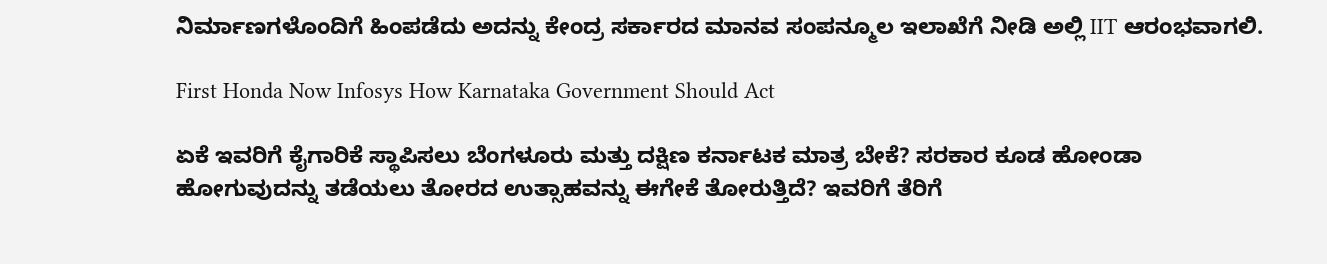ನಿರ್ಮಾಣಗಳೊಂದಿಗೆ ಹಿಂಪಡೆದು ಅದನ್ನು ಕೇಂದ್ರ ಸರ್ಕಾರದ ಮಾನವ ಸಂಪನ್ಮೂಲ ಇಲಾಖೆಗೆ ನೀಡಿ ಅಲ್ಲಿ IIT ಆರಂಭವಾಗಲಿ.

First Honda Now Infosys How Karnataka Government Should Act

ಏಕೆ ಇವರಿಗೆ ಕೈಗಾರಿಕೆ ಸ್ಥಾಪಿಸಲು ಬೆಂಗಳೂರು ಮತ್ತು ದಕ್ಷಿಣ ಕರ್ನಾಟಕ ಮಾತ್ರ ಬೇಕೆ? ಸರಕಾರ ಕೂಡ ಹೋಂಡಾ ಹೋಗುವುದನ್ನು ತಡೆಯಲು ತೋರದ ಉತ್ಸಾಹವನ್ನು ಈಗೇಕೆ ತೋರುತ್ತಿದೆ? ಇವರಿಗೆ ತೆರಿಗೆ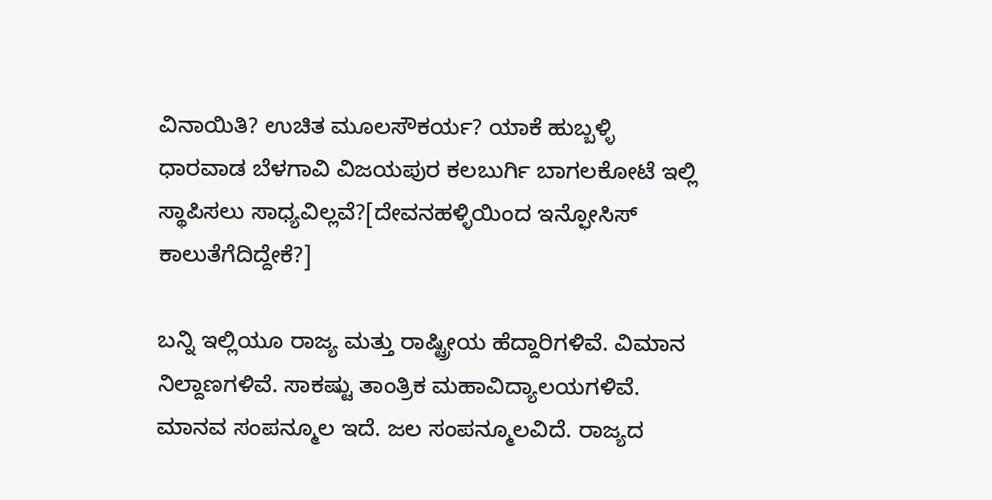ವಿನಾಯಿತಿ? ಉಚಿತ ಮೂಲಸೌಕರ್ಯ? ಯಾಕೆ ಹುಬ್ಬಳ್ಳಿ ಧಾರವಾಡ ಬೆಳಗಾವಿ ವಿಜಯಪುರ ಕಲಬುರ್ಗಿ ಬಾಗಲಕೋಟೆ ಇಲ್ಲಿ ಸ್ಥಾಪಿಸಲು ಸಾಧ್ಯವಿಲ್ಲವೆ?[ದೇವನಹಳ್ಳಿಯಿಂದ ಇನ್ಫೋಸಿಸ್ ಕಾಲುತೆಗೆದಿದ್ದೇಕೆ?]

ಬನ್ನಿ ಇಲ್ಲಿಯೂ ರಾಜ್ಯ ಮತ್ತು ರಾಷ್ಟ್ರೀಯ ಹೆದ್ದಾರಿಗಳಿವೆ. ವಿಮಾನ ನಿಲ್ದಾಣಗಳಿವೆ. ಸಾಕಷ್ಟು ತಾಂತ್ರಿಕ ಮಹಾವಿದ್ಯಾಲಯಗಳಿವೆ. ಮಾನವ ಸಂಪನ್ಮೂಲ ಇದೆ. ಜಲ ಸಂಪನ್ಮೂಲವಿದೆ. ರಾಜ್ಯದ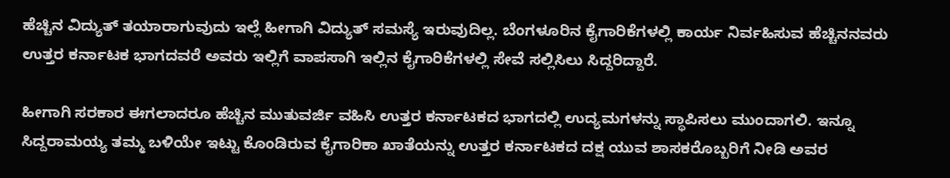ಹೆಚ್ಚಿನ ವಿದ್ಯುತ್ ತಯಾರಾಗುವುದು ಇಲ್ಲೆ ಹೀಗಾಗಿ ವಿದ್ಯುತ್ ಸಮಸ್ಯೆ ಇರುವುದಿಲ್ಲ. ಬೆಂಗಳೂರಿನ ಕೈಗಾರಿಕೆಗಳಲ್ಲಿ ಕಾರ್ಯ ನಿರ್ವಹಿಸುವ ಹೆಚ್ಚಿನನವರು ಉತ್ತರ ಕರ್ನಾಟಕ ಭಾಗದವರೆ ಅವರು ಇಲ್ಲಿಗೆ ವಾಪಸಾಗಿ ಇಲ್ಲಿನ ಕೈಗಾರಿಕೆಗಳಲ್ಲಿ ಸೇವೆ ಸಲ್ಲಿಸಿಲು ಸಿದ್ದರಿದ್ದಾರೆ.

ಹೀಗಾಗಿ ಸರಕಾರ ಈಗಲಾದರೂ ಹೆಚ್ಚಿನ ಮುತುವರ್ಜಿ ವಹಿಸಿ ಉತ್ತರ ಕರ್ನಾಟಕದ ಭಾಗದಲ್ಲಿ ಉದ್ಯಮಗಳನ್ನು ಸ್ಥಾಪಿಸಲು ಮುಂದಾಗಲಿ. ಇನ್ನೂ ಸಿದ್ದರಾಮಯ್ಯ ತಮ್ಮ ಬಳಿಯೇ ಇಟ್ಟು ಕೊಂಡಿರುವ ಕೈಗಾರಿಕಾ ಖಾತೆಯನ್ನು ಉತ್ತರ ಕರ್ನಾಟಕದ ದಕ್ಷ ಯುವ ಶಾಸಕರೊಬ್ಬರಿಗೆ ನೀಡಿ ಅವರ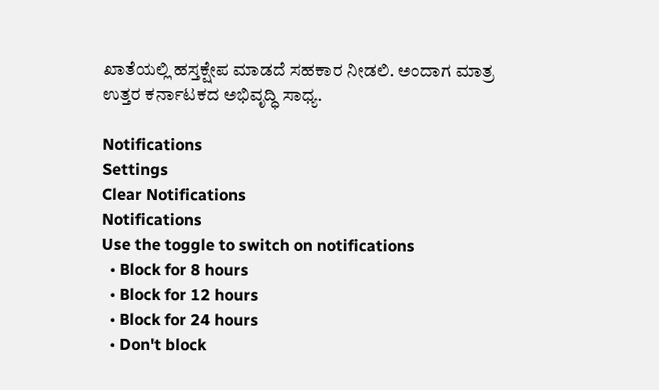ಖಾತೆಯಲ್ಲಿ ಹಸ್ತಕ್ಷೇಪ ಮಾಡದೆ ಸಹಕಾರ ನೀಡಲಿ. ಅಂದಾಗ ಮಾತ್ರ ಉತ್ತರ ಕರ್ನಾಟಕದ ಅಭಿವೃದ್ಧಿ ಸಾಧ್ಯ.

Notifications
Settings
Clear Notifications
Notifications
Use the toggle to switch on notifications
  • Block for 8 hours
  • Block for 12 hours
  • Block for 24 hours
  • Don't block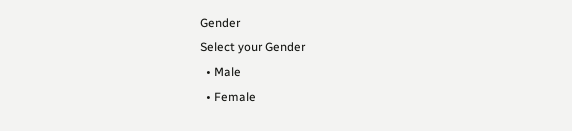Gender
Select your Gender
  • Male
  • Female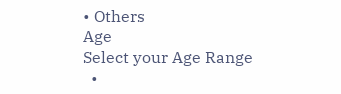• Others
Age
Select your Age Range
  •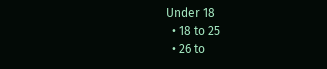Under 18
  • 18 to 25
  • 26 to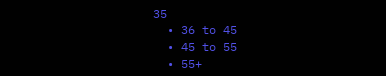35
  • 36 to 45
  • 45 to 55
  • 55+